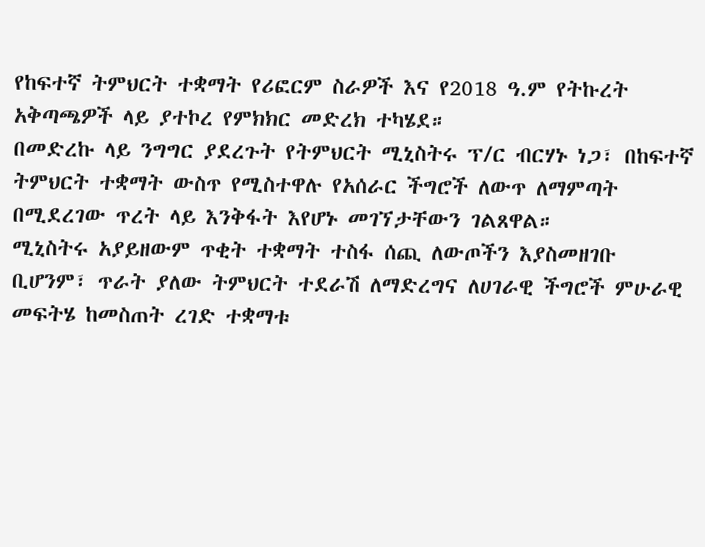የከፍተኛ ትምህርት ተቋማት የሪፎርም ስራዎች እና የ2018 ዓ.ም የትኩረት አቅጣጫዎች ላይ ያተኮረ የምክክር መድረክ ተካሄደ።
በመድረኩ ላይ ንግግር ያደረጉት የትምህርት ሚኒስትሩ ፕ/ር ብርሃኑ ነጋ፣ በከፍተኛ ትምህርት ተቋማት ውስጥ የሚስተዋሉ የአሰራር ችግሮች ለውጥ ለማምጣት በሚደረገው ጥረት ላይ እንቅፋት እየሆኑ መገኘታቸውን ገልጸዋል።
ሚኒስትሩ አያይዘውም ጥቂት ተቋማት ተስፋ ሰጪ ለውጦችን እያስመዘገቡ ቢሆንም፣ ጥራት ያለው ትምህርት ተደራሽ ለማድረግና ለሀገራዊ ችግሮች ምሁራዊ መፍትሄ ከመስጠት ረገድ ተቋማቱ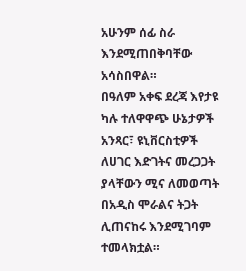አሁንም ሰፊ ስራ እንደሚጠበቅባቸው አሳስበዋል።
በዓለም አቀፍ ደረጃ እየታዩ ካሉ ተለዋዋጭ ሁኔታዎች አንጻር፣ ዩኒቨርስቲዎች ለሀገር እድገትና መረጋጋት ያላቸውን ሚና ለመወጣት በአዲስ ሞራልና ትጋት ሊጠናከሩ እንደሚገባም ተመላክቷል።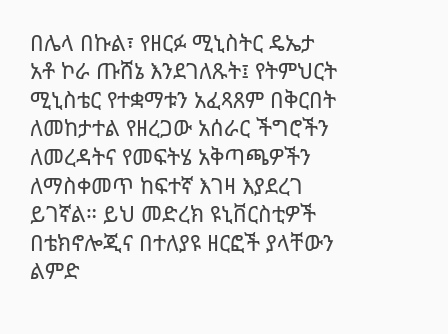በሌላ በኩል፣ የዘርፉ ሚኒስትር ዴኤታ አቶ ኮራ ጡሸኔ እንደገለጹት፤ የትምህርት ሚኒስቴር የተቋማቱን አፈጻጸም በቅርበት ለመከታተል የዘረጋው አሰራር ችግሮችን ለመረዳትና የመፍትሄ አቅጣጫዎችን ለማስቀመጥ ከፍተኛ እገዛ እያደረገ ይገኛል። ይህ መድረክ ዩኒቨርስቲዎች በቴክኖሎጂና በተለያዩ ዘርፎች ያላቸውን ልምድ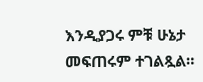እንዲያጋሩ ምቹ ሁኔታ መፍጠሩም ተገልጿል።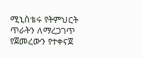ሚኒስቴሩ የትምህርት ጥራትን ለማረጋገጥ የጀመረውን የተቀናጀ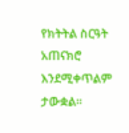የክትትል ስርዓት አጠናክሮ እንደሚቀጥልም ታውቋል።